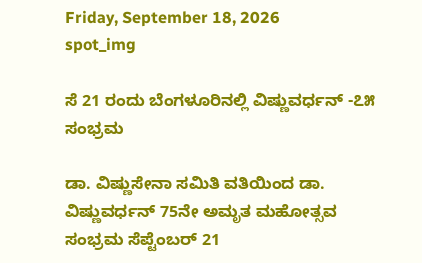Friday, September 18, 2026
spot_img

ಸೆ 21 ರಂದು ಬೆಂಗಳೂರಿನಲ್ಲಿ ವಿಷ್ಣುವರ್ಧನ್ -೭೫ ಸಂಭ್ರಮ

ಡಾ. ವಿಷ್ಣುಸೇನಾ ಸಮಿತಿ ವತಿಯಿಂದ ಡಾ. ವಿಷ್ಣುವರ್ಧನ್ 75ನೇ ಅಮೃತ ಮಹೋತ್ಸವ ಸಂಭ್ರಮ ಸೆಪ್ಟೆಂಬರ್ 21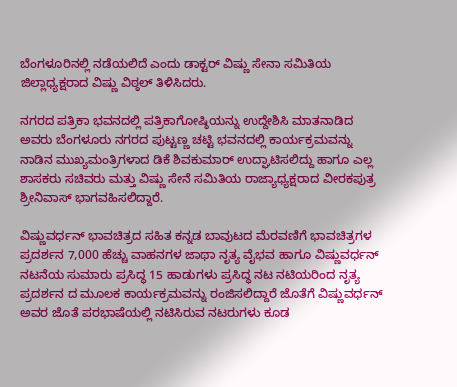ಬೆಂಗಳೂರಿನಲ್ಲಿ ನಡೆಯಲಿದೆ ಎಂದು ಡಾಕ್ಟರ್ ವಿಷ್ಣು ಸೇನಾ ಸಮಿತಿಯ ಜಿಲ್ಲಾಧ್ಯಕ್ಷರಾದ ವಿಷ್ಣು ವಿಠ್ಠಲ್ ತಿಳಿಸಿದರು.

ನಗರದ ಪತ್ರಿಕಾ ಭವನದಲ್ಲಿ ಪತ್ರಿಕಾಗೋಷ್ಠಿಯನ್ನು ಉದ್ದೇಶಿಸಿ ಮಾತನಾಡಿದ ಅವರು ಬೆಂಗಳೂರು ನಗರದ ಪುಟ್ಟಣ್ಣ ಚಟ್ಟಿ ಭವನದಲ್ಲಿ ಕಾರ್ಯಕ್ರಮವನ್ನು ನಾಡಿನ ಮುಖ್ಯಮಂತ್ರಿಗಳಾದ ಡಿಕೆ ಶಿವಕುಮಾರ್ ಉದ್ಘಾಟಿಸಲಿದ್ದು ಹಾಗೂ ಎಲ್ಲ ಶಾಸಕರು ಸಚಿವರು ಮತ್ತು ವಿಷ್ಣು ಸೇನೆ ಸಮಿತಿಯ ರಾಜ್ಯಾಧ್ಯಕ್ಷರಾದ ವೀರಕಪುತ್ರ ಶ್ರೀನಿವಾಸ್ ಭಾಗವಹಿಸಲಿದ್ದಾರೆ.

ವಿಷ್ಣುವರ್ಧನ್ ಭಾವಚಿತ್ರದ ಸಹಿತ ಕನ್ನಡ ಬಾವುಟದ ಮೆರವಣಿಗೆ ಭಾವಚಿತ್ರಗಳ ಪ್ರದರ್ಶನ 7,000 ಹೆಚ್ಚು ವಾಹನಗಳ ಜಾಥಾ ನೃತ್ಯ ವೈಭವ ಹಾಗೂ ವಿಷ್ಣುವರ್ಧನ್ ನಟನೆಯ ಸುಮಾರು ಪ್ರಸಿದ್ಧ 15 ಹಾಡುಗಳು ಪ್ರಸಿದ್ಧ ನಟ ನಟಿಯರಿಂದ ನೃತ್ಯ ಪ್ರದರ್ಶನ ದ ಮೂಲಕ ಕಾರ್ಯಕ್ರಮವನ್ನು ರಂಜಿಸಲಿದ್ದಾರೆ ಜೊತೆಗೆ ವಿಷ್ಣುವರ್ಧನ್ ಅವರ ಜೊತೆ ಪರಭಾಷೆಯಲ್ಲಿ ನಟಿಸಿರುವ ನಟರುಗಳು ಕೂಡ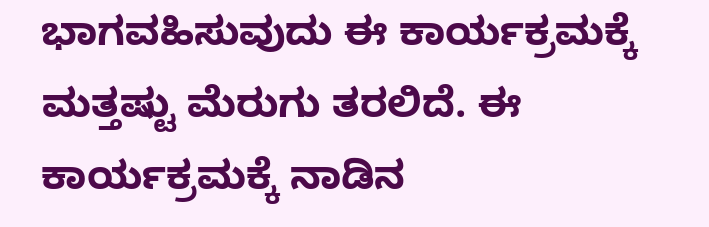ಭಾಗವಹಿಸುವುದು ಈ ಕಾರ್ಯಕ್ರಮಕ್ಕೆ ಮತ್ತಷ್ಟು ಮೆರುಗು ತರಲಿದೆ. ಈ ಕಾರ್ಯಕ್ರಮಕ್ಕೆ ನಾಡಿನ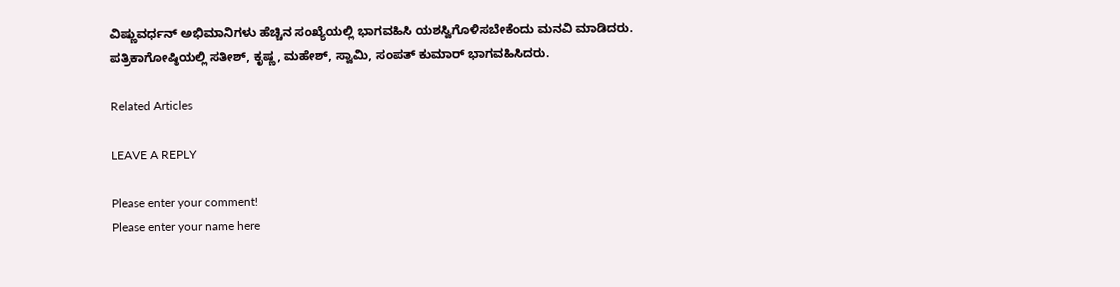ವಿಷ್ಣುವರ್ಧನ್ ಅಭಿಮಾನಿಗಳು ಹೆಚ್ಚಿನ ಸಂಖ್ಯೆಯಲ್ಲಿ ಭಾಗವಹಿಸಿ ಯಶಸ್ವಿಗೊಳಿಸಬೇಕೆಂದು ಮನವಿ ಮಾಡಿದರು.
ಪತ್ರಿಕಾಗೋಷ್ಠಿಯಲ್ಲಿ ಸತೀಶ್, ಕೃಷ್ಣ, ಮಹೇಶ್, ಸ್ವಾಮಿ, ಸಂಪತ್ ಕುಮಾರ್ ಭಾಗವಹಿಸಿದರು.

Related Articles

LEAVE A REPLY

Please enter your comment!
Please enter your name here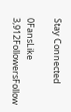Stay Connected

0FansLike
3,912FollowersFollow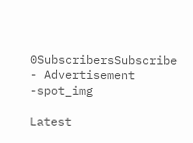0SubscribersSubscribe
- Advertisement -spot_img

Latest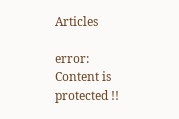Articles

error: Content is protected !!